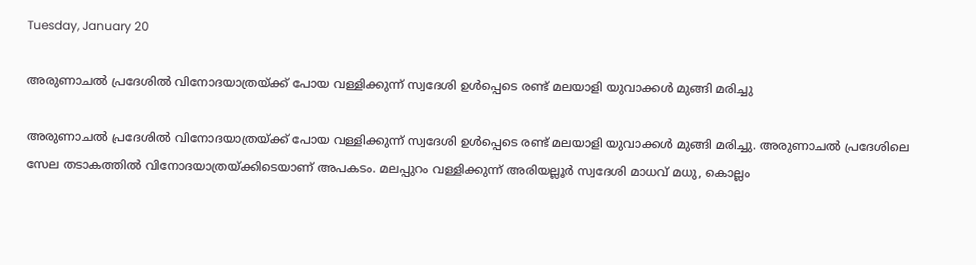Tuesday, January 20

അരുണാചല്‍ പ്രദേശില്‍ വിനോദയാത്രയ്‌ക്ക് പോയ വള്ളിക്കുന്ന് സ്വദേശി ഉൾപ്പെടെ രണ്ട് മലയാളി യുവാക്കള്‍ മുങ്ങി മരിച്ചു

അരുണാചല്‍ പ്രദേശില്‍ വിനോദയാത്രയ്‌ക്ക് പോയ വള്ളിക്കുന്ന് സ്വദേശി ഉൾപ്പെടെ രണ്ട് മലയാളി യുവാക്കള്‍ മുങ്ങി മരിച്ചു. അരുണാചല്‍ പ്രദേശിലെ സേല തടാകത്തിൽ വിനോദയാത്രയ്ക്കിടെയാണ് അപകടം. മലപ്പുറം വള്ളിക്കുന്ന് അരിയല്ലൂർ സ്വദേശി മാധവ് മധു, കൊല്ലം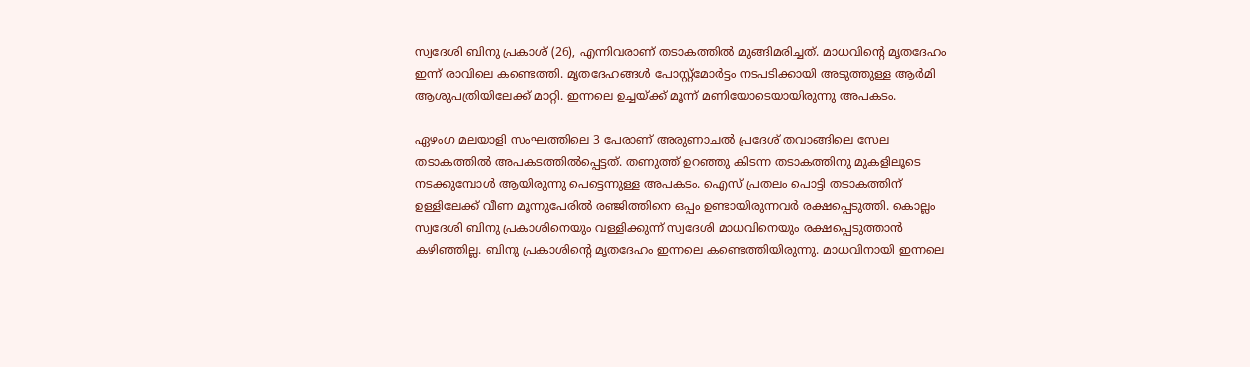സ്വദേശി ബിനു പ്രകാശ് (26), എന്നിവരാണ് തടാകത്തിൽ മുങ്ങിമരിച്ചത്. മാധവിന്റെ മൃതദേഹം ഇന്ന് രാവിലെ കണ്ടെത്തി. മൃതദേഹങ്ങൾ പോസ്റ്റ്മോർട്ടം നടപടിക്കായി അടുത്തുള്ള ആർമി ആശുപത്രിയിലേക്ക് മാറ്റി. ഇന്നലെ ഉച്ചയ്ക്ക് മൂന്ന് മണിയോടെയായിരുന്നു അപകടം.

ഏഴംഗ മലയാളി സംഘത്തിലെ 3 പേരാണ് അരുണാചൽ പ്രദേശ് തവാങ്ങിലെ സേല തടാകത്തിൽ അപകടത്തിൽപ്പെട്ടത്. തണുത്ത് ഉറഞ്ഞു കിടന്ന തടാകത്തിനു മുകളിലൂടെ നടക്കുമ്പോൾ ആയിരുന്നു പെട്ടെന്നുള്ള അപകടം. ഐസ് പ്രതലം പൊട്ടി തടാകത്തിന് ഉള്ളിലേക്ക് വീണ മൂന്നുപേരിൽ രഞ്ജിത്തിനെ ഒപ്പം ഉണ്ടായിരുന്നവർ രക്ഷപ്പെടുത്തി. കൊല്ലം സ്വദേശി ബിനു പ്രകാശിനെയും വള്ളിക്കുന്ന് സ്വദേശി മാധവിനെയും രക്ഷപ്പെടുത്താൻ കഴിഞ്ഞില്ല. ബിനു പ്രകാശിന്റെ മൃതദേഹം ഇന്നലെ കണ്ടെത്തിയിരുന്നു. മാധവിനായി ഇന്നലെ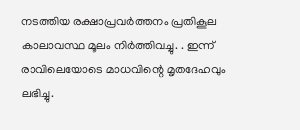നടത്തിയ രക്ഷാപ്രവർത്തനം പ്രതികൂല കാലാവസ്ഥ മൂലം നിർത്തിവച്ചു. . ഇന്ന് രാവിലെയോടെ മാധവിന്റെ മൃതദേഹവും ലഭിച്ചു.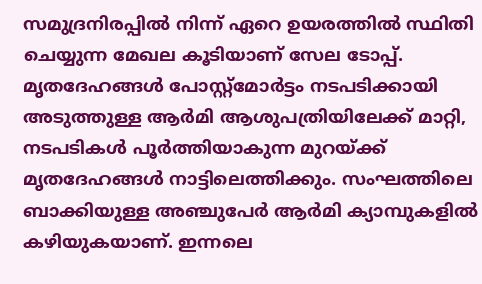സമുദ്രനിരപ്പിൽ നിന്ന് ഏറെ ഉയരത്തിൽ സ്ഥിതി ചെയ്യുന്ന മേഖല കൂടിയാണ് സേല ടോപ്പ്. മൃതദേഹങ്ങൾ പോസ്റ്റ്മോർട്ടം നടപടിക്കായി അടുത്തുള്ള ആർമി ആശുപത്രിയിലേക്ക് മാറ്റി, നടപടികൾ പൂർത്തിയാകുന്ന മുറയ്ക്ക് മൃതദേഹങ്ങൾ നാട്ടിലെത്തിക്കും. സംഘത്തിലെ ബാക്കിയുള്ള അഞ്ചുപേർ ആർമി ക്യാമ്പുകളിൽ കഴിയുകയാണ്. ഇന്നലെ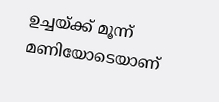ഉച്ചയ്ക്ക് മൂന്ന് മണിയോടെയാണ്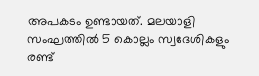അപകടം ഉണ്ടായത്. മലയാളി സംഘത്തിൽ 5 കൊല്ലം സ്വദേശികളും രണ്ട്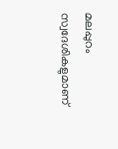മലപ്പുറം സ്വദേശികളുമാണ്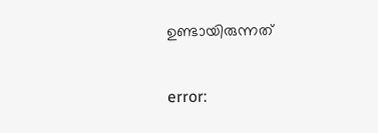ഉണ്ടായിരുന്നത്

error: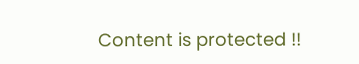Content is protected !!